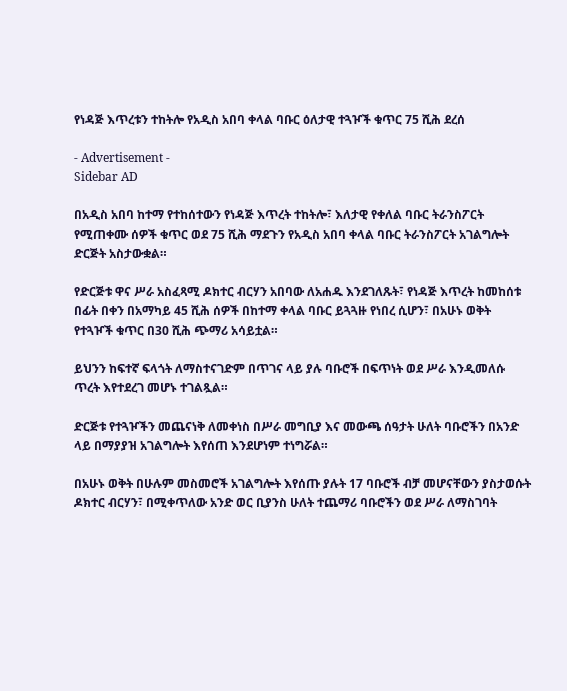የነዳጅ እጥረቱን ተከትሎ የአዲስ አበባ ቀላል ባቡር ዕለታዊ ተጓዦች ቁጥር 75 ሺሕ ደረሰ

- Advertisement -
Sidebar AD

በአዲስ አበባ ከተማ የተከሰተውን የነዳጅ እጥረት ተከትሎ፣ እለታዊ የቀለል ባቡር ትራንስፖርት የሚጠቀሙ ሰዎች ቁጥር ወደ 75 ሺሕ ማደጉን የአዲስ አበባ ቀላል ባቡር ትራንስፖርት አገልግሎት ድርጅት አስታውቋል።

የድርጅቱ ዋና ሥራ አስፈጻሚ ዶክተር ብርሃን አበባው ለአሐዱ እንደገለጹት፣ የነዳጅ እጥረት ከመከሰቱ በፊት በቀን በአማካይ 45 ሺሕ ሰዎች በከተማ ቀላል ባቡር ይጓጓዙ የነበረ ሲሆን፣ በአሁኑ ወቅት የተጓዦች ቁጥር በ30 ሺሕ ጭማሪ አሳይቷል።

ይህንን ከፍተኛ ፍላጎት ለማስተናገድም በጥገና ላይ ያሉ ባቡሮች በፍጥነት ወደ ሥራ እንዲመለሱ ጥረት እየተደረገ መሆኑ ተገልጿል።

ድርጅቱ የተጓዦችን መጨናነቅ ለመቀነስ በሥራ መግቢያ እና መውጫ ሰዓታት ሁለት ባቡሮችን በአንድ ላይ በማያያዝ አገልግሎት እየሰጠ እንደሆነም ተነግሯል።

በአሁኑ ወቅት በሁሉም መስመሮች አገልግሎት እየሰጡ ያሉት 17 ባቡሮች ብቻ መሆናቸውን ያስታወሱት ዶክተር ብርሃን፣ በሚቀጥለው አንድ ወር ቢያንስ ሁለት ተጨማሪ ባቡሮችን ወደ ሥራ ለማስገባት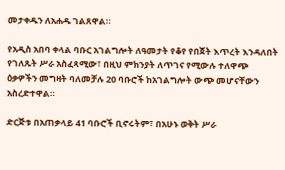መታቀዱን ለአሐዱ ገልጸዋል።

የአዲስ አበባ ቀላል ባቡር አገልግሎት ለዓመታት የቆየ የበጀት እጥረት እንዳለበት የገለጹት ሥራ አስፈጻሚው፣ በዚህ ምክንያት ለጥገና የሚውሉ ተለዋጭ ዕቃዎችን መግዛት ባለመቻሉ 20 ባቡሮች ከአገልግሎት ውጭ መሆናቸውን አስረድተዋል።

ድርጅቱ በአጠቃላይ 41 ባቡሮች ቢኖሩትም፣ በአሁኑ ወቅት ሥራ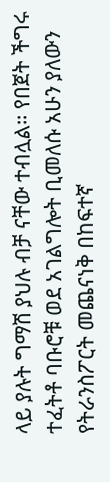ላይ ያሉት ግማሽ ያህሉ ብቻ ናቸው ተብሏል። የበጀት ችግሩ ተፈትቶ ባቡሮቹ ወደ አገልግሎት ቢመለሱ አሁን ያለውን የትራንስፖርት መጨናነቅ በከፍተኛ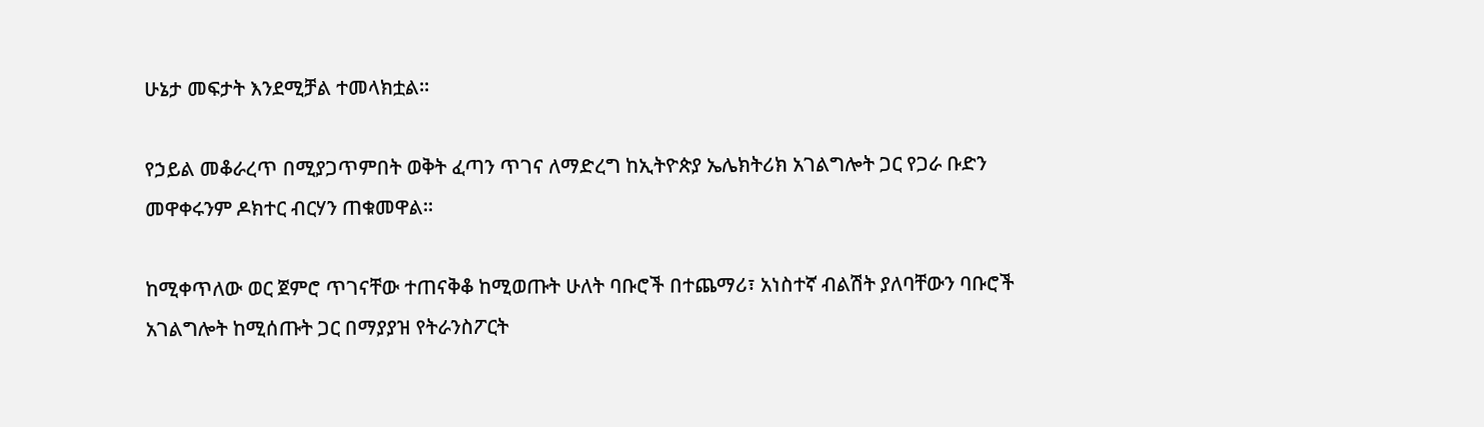ሁኔታ መፍታት እንደሚቻል ተመላክቷል።

የኃይል መቆራረጥ በሚያጋጥምበት ወቅት ፈጣን ጥገና ለማድረግ ከኢትዮጵያ ኤሌክትሪክ አገልግሎት ጋር የጋራ ቡድን መዋቀሩንም ዶክተር ብርሃን ጠቁመዋል።

ከሚቀጥለው ወር ጀምሮ ጥገናቸው ተጠናቅቆ ከሚወጡት ሁለት ባቡሮች በተጨማሪ፣ አነስተኛ ብልሽት ያለባቸውን ባቡሮች አገልግሎት ከሚሰጡት ጋር በማያያዝ የትራንስፖርት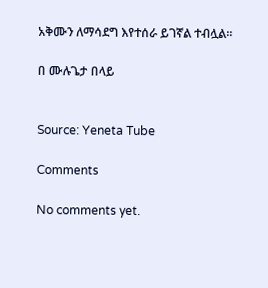አቅሙን ለማሳደግ እየተሰራ ይገኛል ተብሏል።

በ ሙሉጌታ በላይ


Source: Yeneta Tube

Comments

No comments yet.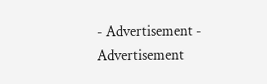- Advertisement -
Advertisement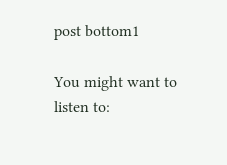post bottom1

You might want to listen to: